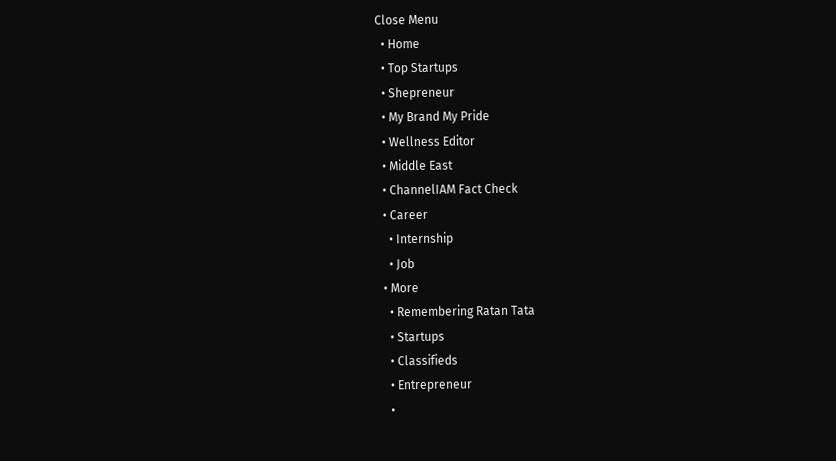Close Menu
  • Home
  • Top Startups
  • Shepreneur
  • My Brand My Pride
  • Wellness Editor
  • Middle East
  • ChannelIAM Fact Check
  • Career
    • Internship
    • Job
  • More
    • Remembering Ratan Tata
    • Startups
    • Classifieds
    • Entrepreneur
    •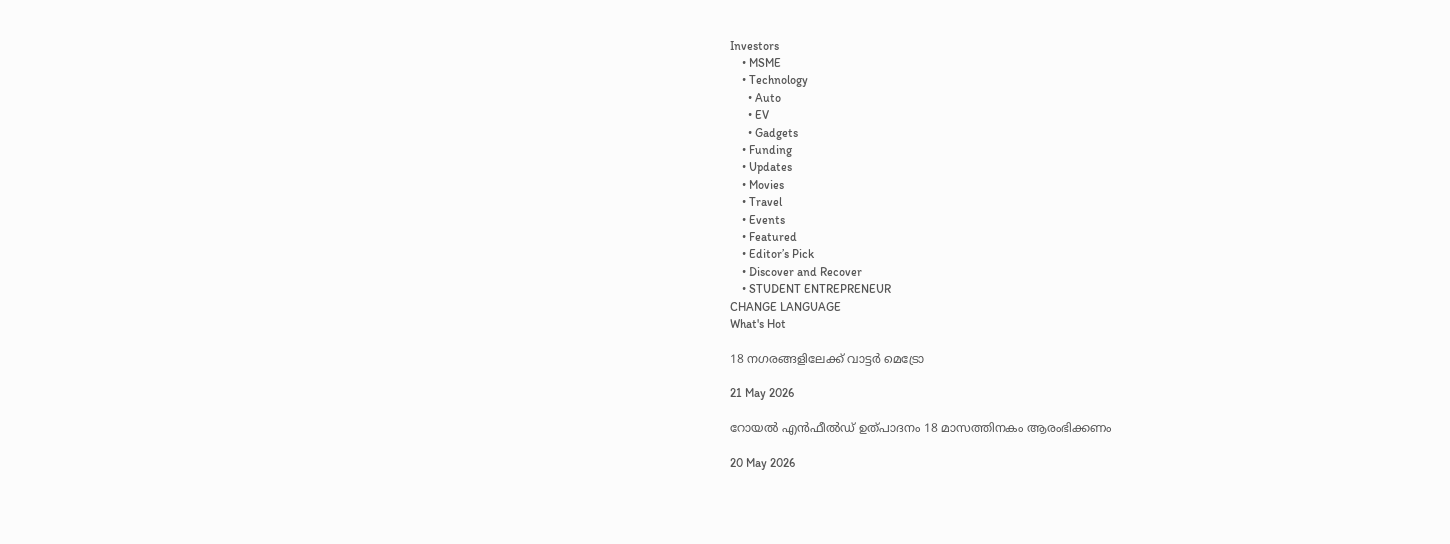Investors
    • MSME
    • Technology
      • Auto
      • EV
      • Gadgets
    • Funding
    • Updates
    • Movies
    • Travel
    • Events
    • Featured
    • Editor’s Pick
    • Discover and Recover
    • STUDENT ENTREPRENEUR
CHANGE LANGUAGE
What's Hot

18 നഗരങ്ങളിലേക്ക് വാട്ടർ മെട്രോ

21 May 2026

റോയൽ എൻഫീൽഡ് ഉത്പാദനം 18 മാസത്തിനകം ആരംഭിക്കണം

20 May 2026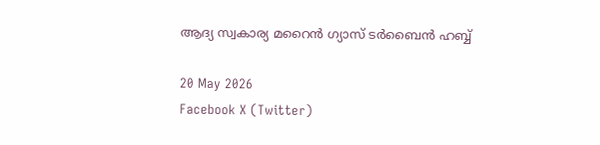ആദ്യ സ്വകാര്യ മറൈൻ ഗ്യാസ് ടർബൈൻ ഹബ്ബ്

20 May 2026
Facebook X (Twitter)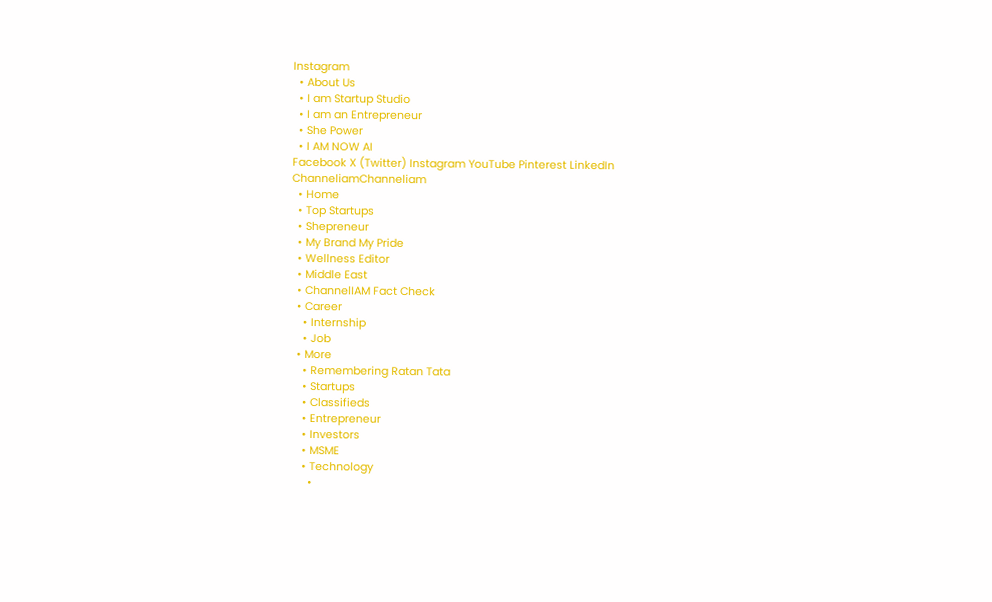Instagram
  • About Us
  • I am Startup Studio
  • I am an Entrepreneur
  • She Power
  • I AM NOW AI
Facebook X (Twitter) Instagram YouTube Pinterest LinkedIn
ChanneliamChanneliam
  • Home
  • Top Startups
  • Shepreneur
  • My Brand My Pride
  • Wellness Editor
  • Middle East
  • ChannelIAM Fact Check
  • Career
    • Internship
    • Job
  • More
    • Remembering Ratan Tata
    • Startups
    • Classifieds
    • Entrepreneur
    • Investors
    • MSME
    • Technology
      •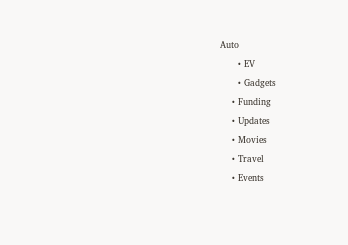Auto
      • EV
      • Gadgets
    • Funding
    • Updates
    • Movies
    • Travel
    • Events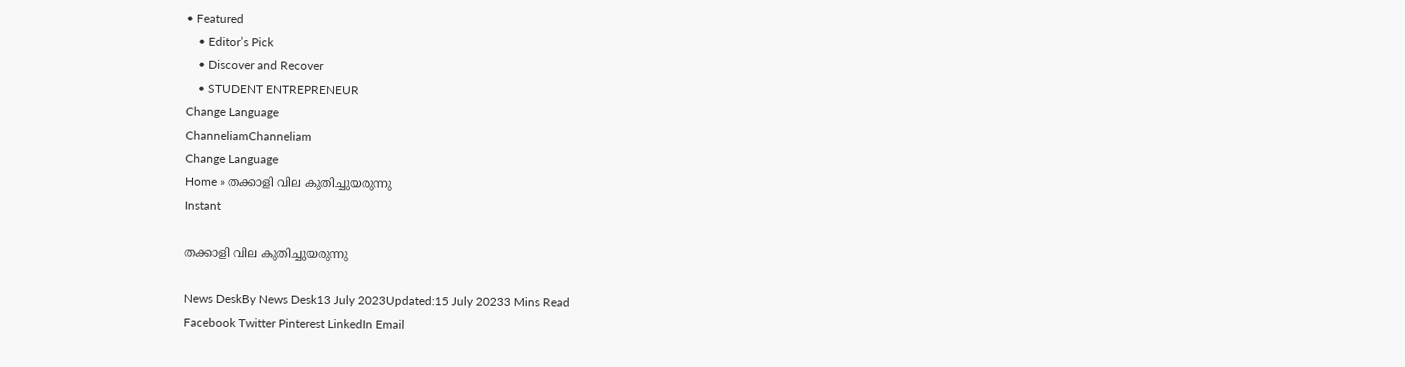• Featured
    • Editor’s Pick
    • Discover and Recover
    • STUDENT ENTREPRENEUR
Change Language
ChanneliamChanneliam
Change Language
Home » തക്കാളി വില കുതിച്ചുയരുന്നു
Instant

തക്കാളി വില കുതിച്ചുയരുന്നു

News DeskBy News Desk13 July 2023Updated:15 July 20233 Mins Read
Facebook Twitter Pinterest LinkedIn Email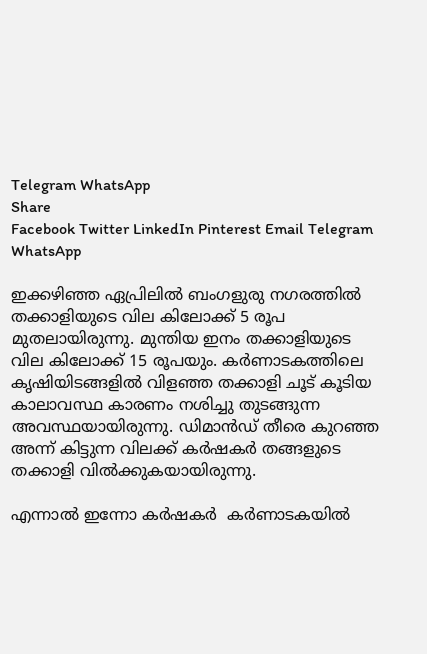Telegram WhatsApp
Share
Facebook Twitter LinkedIn Pinterest Email Telegram WhatsApp

ഇക്കഴിഞ്ഞ ഏപ്രിലിൽ ബംഗളുരു നഗരത്തിൽ തക്കാളിയുടെ വില കിലോക്ക് 5 രൂപ മുതലായിരുന്നു. മുന്തിയ ഇനം തക്കാളിയുടെ വില കിലോക്ക് 15 രൂപയും. കർണാടകത്തിലെ കൃഷിയിടങ്ങളിൽ വിളഞ്ഞ തക്കാളി ചൂട് കൂടിയ കാലാവസ്ഥ കാരണം നശിച്ചു തുടങ്ങുന്ന അവസ്ഥയായിരുന്നു. ഡിമാൻഡ് തീരെ കുറഞ്ഞ അന്ന് കിട്ടുന്ന വിലക്ക് കർഷകർ തങ്ങളുടെ തക്കാളി വിൽക്കുകയായിരുന്നു.

എന്നാൽ ഇന്നോ കർഷകർ  കർണാടകയിൽ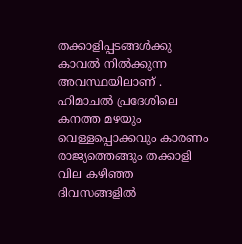തക്കാളിപ്പടങ്ങൾക്കു കാവൽ നിൽക്കുന്ന അവസ്ഥയിലാണ് . ഹിമാചൽ പ്രദേശിലെ കനത്ത മഴയും വെള്ളപ്പൊക്കവും കാരണം രാജ്യത്തെങ്ങും തക്കാളി വില കഴിഞ്ഞ ദിവസങ്ങളിൽ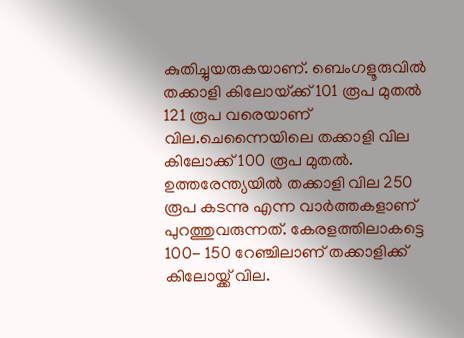കുതിച്ചുയരുകയാണ്. ബെംഗളൂരുവിൽ തക്കാളി കിലോയ്‌ക്ക് 101 രൂപ മുതൽ 121 രൂപ വരെയാണ് വില.ചെന്നൈയിലെ തക്കാളി വില കിലോക്ക് 100 രൂപ മുതൽ. ഉത്തരേന്ത്യയിൽ തക്കാളി വില 250 രൂപ കടന്നു എന്ന വാർത്തകളാണ് പുറത്തുവരുന്നത്. കേരളത്തിലാകട്ടെ 100- 150 റേഞ്ചിലാണ് തക്കാളിക്ക് കിലോയ്ക്ക് വില.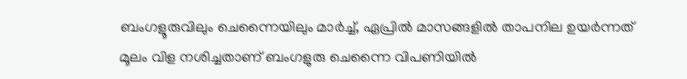ബംഗളൂരുവിലും ചെന്നൈയിലും മാർച്ച്, ഏപ്രിൽ മാസങ്ങളിൽ താപനില ഉയർന്നത് മൂലം വിള നശിച്ചതാണ് ബംഗളുരു ചെന്നൈ വിപണിയിൽ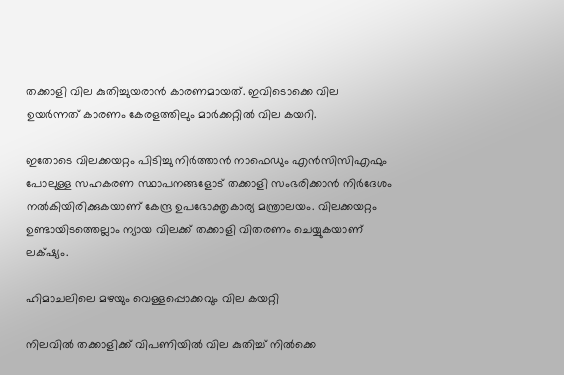തക്കാളി വില കുതിച്ചുയരാൻ കാരണമായത്. ഇവിടൊക്കെ വില ഉയർന്നത് കാരണം കേരളത്തിലും മാർക്കറ്റിൽ വില കയറി.

ഇതോടെ വിലക്കയറ്റം പിടിച്ചു നിർത്താൻ നാഫെഡും എൻസിസിഎഫും പോലുള്ള സഹകരണ സ്ഥാപനങ്ങളോട് തക്കാളി സംഭരിക്കാൻ നിർദേശം നൽകിയിരിക്കുകയാണ് കേന്ദ്ര ഉപഭോക്തൃകാര്യ മന്ത്രാലയം. വിലക്കയറ്റം ഉണ്ടായിടത്തെല്ലാം ന്യായ വിലക്ക് തക്കാളി വിതരണം ചെയ്യുകയാണ് ലക്‌ഷ്യം.

ഹിമാചലിലെ മഴയും വെള്ളപ്പൊക്കവും വില കയറ്റി

നിലവിൽ തക്കാളിക്ക് വിപണിയിൽ വില കുതിച്ച് നിൽക്കെ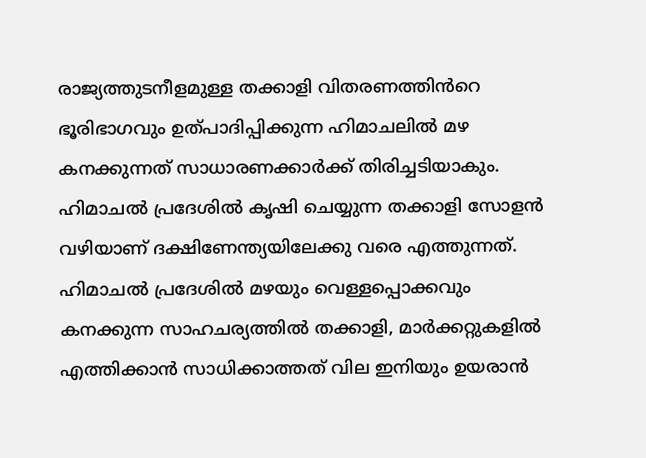രാജ്യത്തുടനീളമുള്ള തക്കാളി വിതരണത്തിൻറെ ഭൂരിഭാഗവും ഉത്‌പാദിപ്പിക്കുന്ന ഹിമാചലിൽ മഴ കനക്കുന്നത് സാധാരണക്കാർക്ക് തിരിച്ചടിയാകും. ഹിമാചൽ പ്രദേശിൽ കൃഷി ചെയ്യുന്ന തക്കാളി സോളൻ വഴിയാണ് ദക്ഷിണേന്ത്യയിലേക്കു വരെ എത്തുന്നത്. ഹിമാചൽ പ്രദേശിൽ മഴയും വെള്ളപ്പൊക്കവും  കനക്കുന്ന സാഹചര്യത്തിൽ തക്കാളി, മാർക്കറ്റുകളിൽ എത്തിക്കാൻ സാധിക്കാത്തത് വില ഇനിയും ഉയരാൻ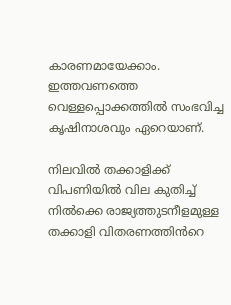കാരണമായേക്കാം. ഇത്തവണത്തെ വെള്ളപ്പൊക്കത്തിൽ സംഭവിച്ച കൃഷിനാശവും ഏറെയാണ്.

നിലവിൽ തക്കാളിക്ക് വിപണിയിൽ വില കുതിച്ച് നിൽക്കെ രാജ്യത്തുടനീളമുള്ള തക്കാളി വിതരണത്തിൻറെ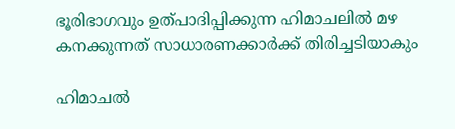ഭൂരിഭാഗവും ഉത്‌പാദിപ്പിക്കുന്ന ഹിമാചലിൽ മഴ കനക്കുന്നത് സാധാരണക്കാർക്ക് തിരിച്ചടിയാകും

ഹിമാചൽ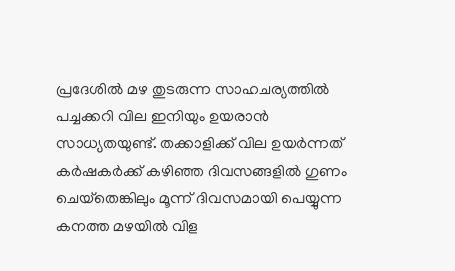പ്രദേശിൽ മഴ തുടരുന്ന സാഹചര്യത്തിൽ പച്ചക്കറി വില ഇനിയും ഉയരാൻ സാധ്യതയുണ്ട്. തക്കാളിക്ക് വില ഉയർന്നത് കർഷകർക്ക് കഴിഞ്ഞ ദിവസങ്ങളിൽ ഗുണം ചെയ്‌തെങ്കിലും മൂന്ന് ദിവസമായി പെയ്യുന്ന കനത്ത മഴയിൽ വിള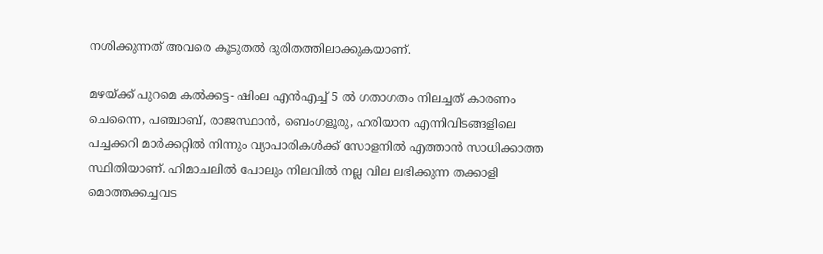നശിക്കുന്നത് അവരെ കൂടുതൽ ദുരിതത്തിലാക്കുകയാണ്.

മഴയ്‌ക്ക് പുറമെ കൽക്കട്ട- ഷിംല എൻഎച്ച് 5 ൽ ഗതാഗതം നിലച്ചത് കാരണം ചെന്നൈ, പഞ്ചാബ്, രാജസ്ഥാൻ, ബെംഗളൂരു, ഹരിയാന എന്നിവിടങ്ങളിലെ പച്ചക്കറി മാർക്കറ്റിൽ നിന്നും വ്യാപാരികൾക്ക് സോളനിൽ എത്താൻ സാധിക്കാത്ത സ്ഥിതിയാണ്. ഹിമാചലിൽ പോലും നിലവിൽ നല്ല വില ലഭിക്കുന്ന തക്കാളി മൊത്തക്കച്ചവട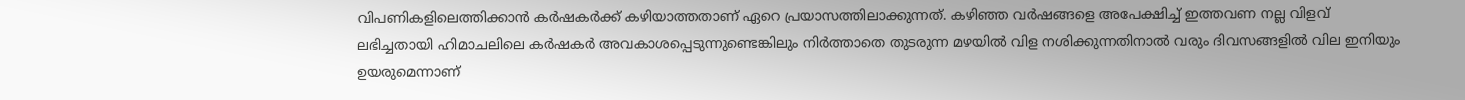വിപണികളിലെത്തിക്കാൻ കർഷകർക്ക് കഴിയാത്തതാണ് ഏറെ പ്രയാസത്തിലാക്കുന്നത്. കഴിഞ്ഞ വർഷങ്ങളെ അപേക്ഷിച്ച് ഇത്തവണ നല്ല വിളവ് ലഭിച്ചതായി ഹിമാചലിലെ കർഷകർ അവകാശപ്പെടുന്നുണ്ടെങ്കിലും നിർത്താതെ തുടരുന്ന മഴയിൽ വിള നശിക്കുന്നതിനാൽ വരും ദിവസങ്ങളിൽ വില ഇനിയും ഉയരുമെന്നാണ്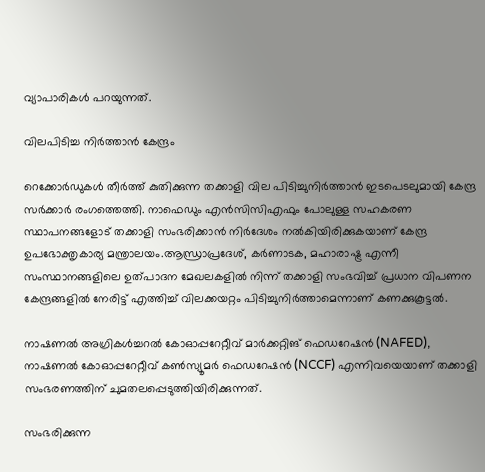വ്യാപാരികൾ പറയുന്നത്.

വിലപിടിച്ച നിർത്താൻ കേന്ദ്രം

റെക്കോർഡുകൾ തീർത്ത് കുതിക്കുന്ന തക്കാളി വില പിടിച്ചുനിർത്താൻ ഇടപെടലുമായി കേന്ദ്ര സർക്കാർ രംഗത്തെത്തി. നാഫെഡും എൻസിസിഎഫും പോലുള്ള സഹകരണ സ്ഥാപനങ്ങളോട് തക്കാളി സംഭരിക്കാൻ നിർദേശം നൽകിയിരിക്കുകയാണ് കേന്ദ്ര ഉപഭോക്തൃകാര്യ മന്ത്രാലയം.ആന്ധ്രാപ്രദേശ്, കർണാടക, മഹാരാഷ്ട്ര എന്നീ സംസ്ഥാനങ്ങളിലെ ഉത്പാദന മേഖലകളിൽ നിന്ന് തക്കാളി സംഭവിച്ച് പ്രധാന വിപണന കേന്ദ്രങ്ങളിൽ നേരിട്ട് എത്തിച്ച് വിലക്കയറ്റം പിടിച്ചുനിർത്താമെന്നാണ് കണക്കുകൂട്ടൽ.

നാഷണൽ അഗ്രികൾച്ചറൽ കോഓപ്പറേറ്റീവ് മാർക്കറ്റിങ് ഫെഡറേഷൻ (NAFED), നാഷണൽ കോഓപ്പറേറ്റീവ് കൺസ്യൂമർ ഫെഡറേഷൻ (NCCF) എന്നിവയെയാണ് തക്കാളി സംഭരണത്തിന് ചുമതലപ്പെടുത്തിയിരിക്കുന്നത്.

സംഭരിക്കുന്ന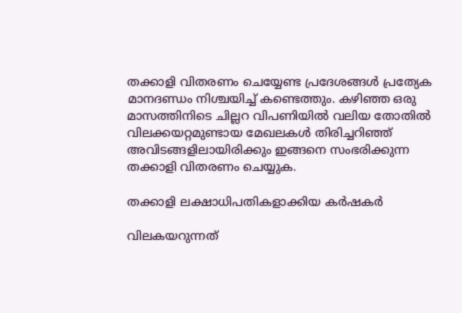തക്കാളി വിതരണം ചെയ്യേണ്ട പ്രദേശങ്ങൾ പ്രത്യേക മാനദണ്ഡം നിശ്ചയിച്ച് കണ്ടെത്തും. കഴിഞ്ഞ ഒരു മാസത്തിനിടെ ചില്ലറ വിപണിയിൽ വലിയ തോതിൽ വിലക്കയറ്റമുണ്ടായ മേഖലകൾ തിരിച്ചറിഞ്ഞ് അവിടങ്ങളിലായിരിക്കും ഇങ്ങനെ സംഭരിക്കുന്ന തക്കാളി വിതരണം ചെയ്യുക.

തക്കാളി ലക്ഷാധിപതികളാക്കിയ കർഷകർ

വിലകയറുന്നത്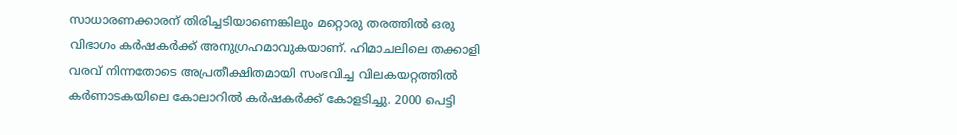സാധാരണക്കാരന് തിരിച്ചടിയാണെങ്കിലും മറ്റൊരു തരത്തിൽ ഒരു വിഭാഗം കർഷകർക്ക് അനുഗ്രഹമാവുകയാണ്. ഹിമാചലിലെ തക്കാളി വരവ് നിന്നതോടെ അപ്രതീക്ഷിതമായി സംഭവിച്ച വിലകയറ്റത്തിൽ കർണാടകയിലെ കോലാറിൽ കർഷകർക്ക് കോളടിച്ചു. 2000 പെട്ടി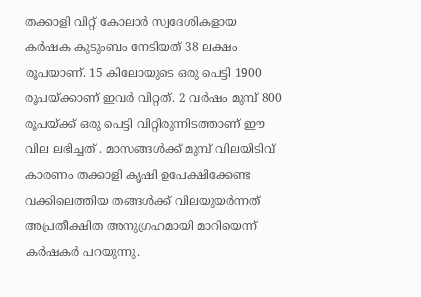തക്കാളി വിറ്റ് കോലാർ സ്വദേശികളായ കർഷക കുടുംബം നേടിയത് 38 ലക്ഷം രൂപയാണ്. 15 കിലോയുടെ ഒരു പെട്ടി 1900 രൂപയ്ക്കാണ് ഇവർ വിറ്റത്. 2 വർഷം മുമ്പ് 800 രൂപയ്ക്ക് ഒരു പെട്ടി വിറ്റിരുന്നിടത്താണ് ഈ വില ലഭിച്ചത് . മാസങ്ങൾക്ക് മുമ്പ് വിലയിടിവ് കാരണം തക്കാളി കൃഷി ഉപേക്ഷിക്കേണ്ട വക്കിലെത്തിയ തങ്ങൾക്ക് വിലയുയർന്നത് അപ്രതീക്ഷിത അനുഗ്രഹമായി മാറിയെന്ന് കർഷകർ പറയുന്നു.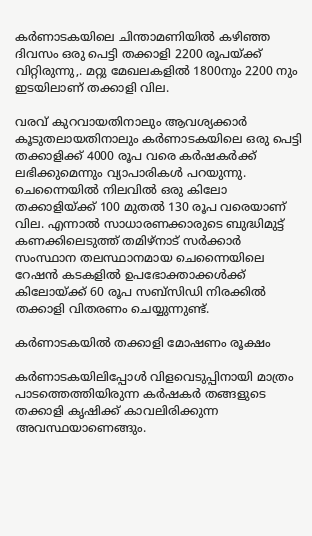കർണാടകയിലെ ചിന്താമണിയിൽ കഴിഞ്ഞ ദിവസം ഒരു പെട്ടി തക്കാളി 2200 രൂപയ്ക്ക് വിറ്റിരുന്നു,. മറ്റു മേഖലകളിൽ 1800നും 2200 നും ഇടയിലാണ് തക്കാളി വില.

വരവ് കുറവായതിനാലും ആവശ്യക്കാർ കൂടുതലായതിനാലും കർണാടകയിലെ ഒരു പെട്ടി തക്കാളിക്ക് 4000 രൂപ വരെ കർഷകർക്ക് ലഭിക്കുമെന്നും വ്യാപാരികൾ പറയുന്നു. ചെന്നൈയിൽ നിലവിൽ ഒരു കിലോ തക്കാളിയ്‌ക്ക് 100 മുതൽ 130 രൂപ വരെയാണ് വില. എന്നാൽ സാധാരണക്കാരുടെ ബുദ്ധിമുട്ട് കണക്കിലെടുത്ത് തമിഴ്‌നാട് സർക്കാർ സംസ്ഥാന തലസ്ഥാനമായ ചെന്നൈയിലെ റേഷൻ കടകളിൽ ഉപഭോക്താക്കൾക്ക് കിലോയ്‌ക്ക് 60 രൂപ സബ്‌സിഡി നിരക്കിൽ തക്കാളി വിതരണം ചെയ്യുന്നുണ്ട്.

കർണാടകയിൽ തക്കാളി മോഷണം രൂക്ഷം

കർണാടകയിലിപ്പോൾ വിളവെടുപ്പിനായി മാത്രം പാടത്തെത്തിയിരുന്ന കർഷകർ തങ്ങളുടെ തക്കാളി കൃഷിക്ക് കാവലിരിക്കുന്ന അവസ്ഥയാണെങ്ങും.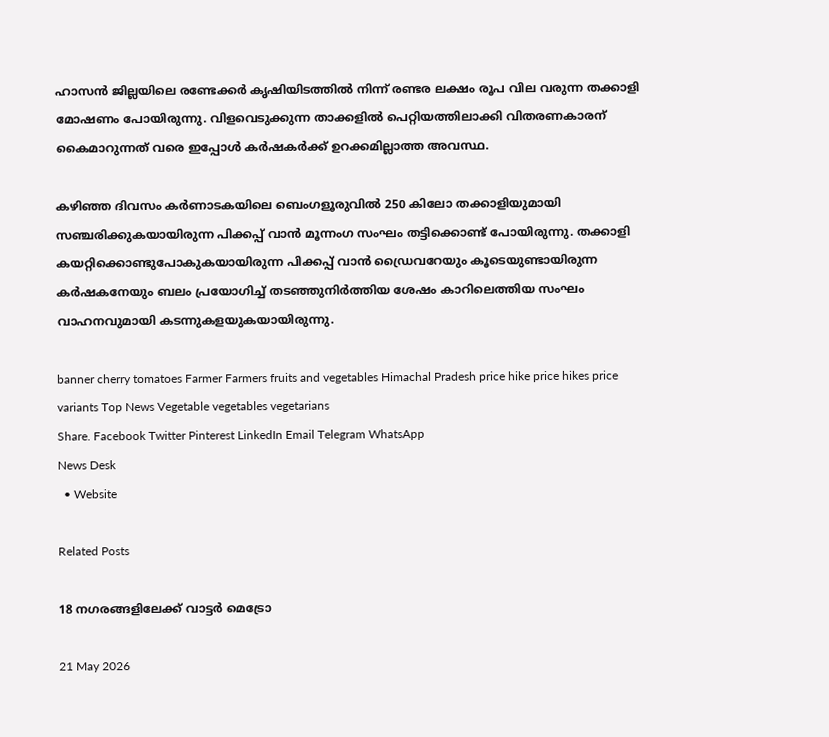ഹാസൻ ജില്ലയിലെ രണ്ടേക്കർ കൃഷിയിടത്തിൽ നിന്ന് രണ്ടര ലക്ഷം രൂപ വില വരുന്ന തക്കാളി മോഷണം പോയിരുന്നു. വിളവെടുക്കുന്ന താക്കളിൽ പെറ്റിയത്തിലാക്കി വിതരണകാരന് കൈമാറുന്നത് വരെ ഇപ്പോൾ കർഷകർക്ക് ഉറക്കമില്ലാത്ത അവസ്ഥ.

കഴിഞ്ഞ ദിവസം കർണാടകയിലെ ബെംഗളൂരുവിൽ 250 കിലോ തക്കാളിയുമായി സഞ്ചരിക്കുകയായിരുന്ന പിക്കപ്പ് വാൻ മൂന്നംഗ സംഘം തട്ടിക്കൊണ്ട് പോയിരുന്നു. തക്കാളി കയറ്റിക്കൊണ്ടുപോകുകയായിരുന്ന പിക്കപ്പ് വാൻ ഡ്രൈവറേയും കൂടെയുണ്ടായിരുന്ന കർഷകനേയും ബലം പ്രയോഗിച്ച് തടഞ്ഞുനിർത്തിയ ശേഷം കാറിലെത്തിയ സംഘം വാഹനവുമായി കടന്നുകളയുകയായിരുന്നു.

banner cherry tomatoes Farmer Farmers fruits and vegetables Himachal Pradesh price hike price hikes price variants Top News Vegetable vegetables vegetarians
Share. Facebook Twitter Pinterest LinkedIn Email Telegram WhatsApp
News Desk
  • Website

Related Posts

18 നഗരങ്ങളിലേക്ക് വാട്ടർ മെട്രോ

21 May 2026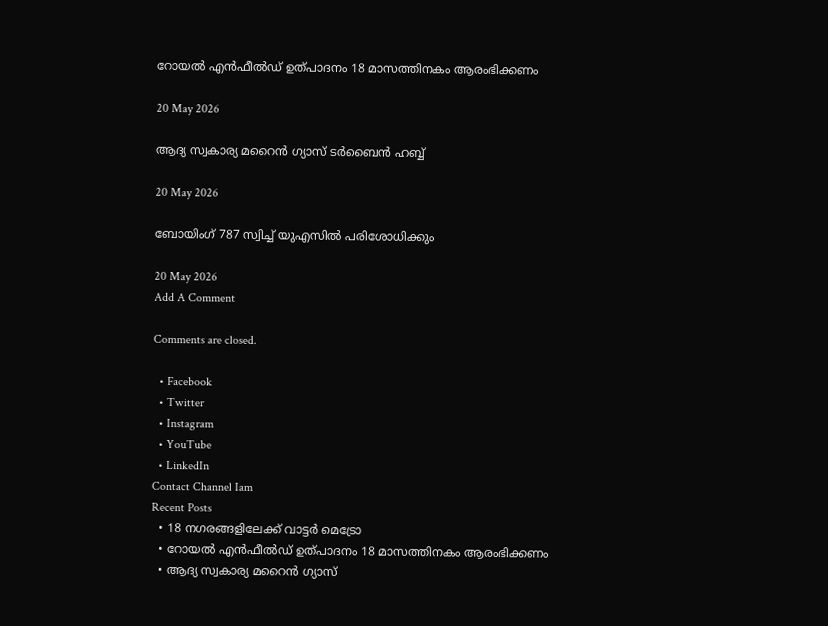റോയൽ എൻഫീൽഡ് ഉത്പാദനം 18 മാസത്തിനകം ആരംഭിക്കണം

20 May 2026

ആദ്യ സ്വകാര്യ മറൈൻ ഗ്യാസ് ടർബൈൻ ഹബ്ബ്

20 May 2026

ബോയിംഗ് 787 സ്വിച്ച് യുഎസിൽ പരിശോധിക്കും

20 May 2026
Add A Comment

Comments are closed.

  • Facebook
  • Twitter
  • Instagram
  • YouTube
  • LinkedIn
Contact Channel Iam
Recent Posts
  • 18 നഗരങ്ങളിലേക്ക് വാട്ടർ മെട്രോ
  • റോയൽ എൻഫീൽഡ് ഉത്പാദനം 18 മാസത്തിനകം ആരംഭിക്കണം
  • ആദ്യ സ്വകാര്യ മറൈൻ ഗ്യാസ്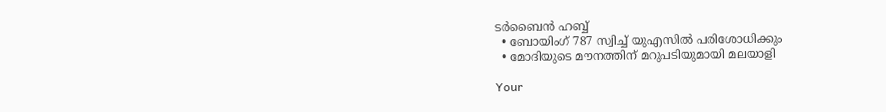ടർബൈൻ ഹബ്ബ്
  • ബോയിംഗ് 787 സ്വിച്ച് യുഎസിൽ പരിശോധിക്കും
  • മോദിയുടെ മൗനത്തിന് മറുപടിയുമായി മലയാളി

Your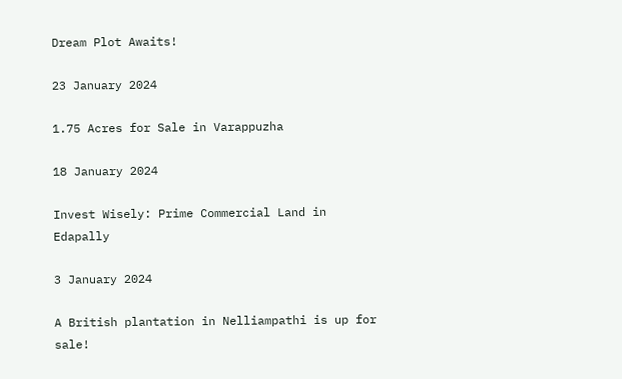Dream Plot Awaits!

23 January 2024

1.75 Acres for Sale in Varappuzha

18 January 2024

Invest Wisely: Prime Commercial Land in Edapally

3 January 2024

A British plantation in Nelliampathi is up for sale!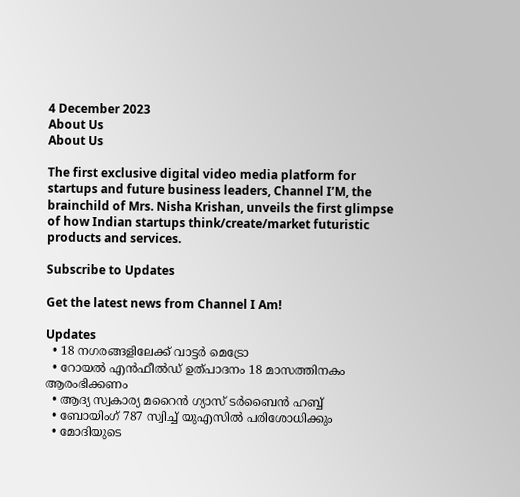4 December 2023
About Us
About Us

The first exclusive digital video media platform for startups and future business leaders, Channel I’M, the brainchild of Mrs. Nisha Krishan, unveils the first glimpse of how Indian startups think/create/market futuristic products and services.

Subscribe to Updates

Get the latest news from Channel I Am!

Updates
  • 18 നഗരങ്ങളിലേക്ക് വാട്ടർ മെട്രോ
  • റോയൽ എൻഫീൽഡ് ഉത്പാദനം 18 മാസത്തിനകം ആരംഭിക്കണം
  • ആദ്യ സ്വകാര്യ മറൈൻ ഗ്യാസ് ടർബൈൻ ഹബ്ബ്
  • ബോയിംഗ് 787 സ്വിച്ച് യുഎസിൽ പരിശോധിക്കും
  • മോദിയുടെ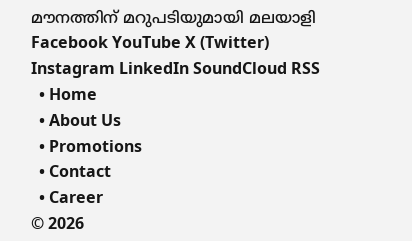മൗനത്തിന് മറുപടിയുമായി മലയാളി
Facebook YouTube X (Twitter) Instagram LinkedIn SoundCloud RSS
  • Home
  • About Us
  • Promotions
  • Contact
  • Career
© 2026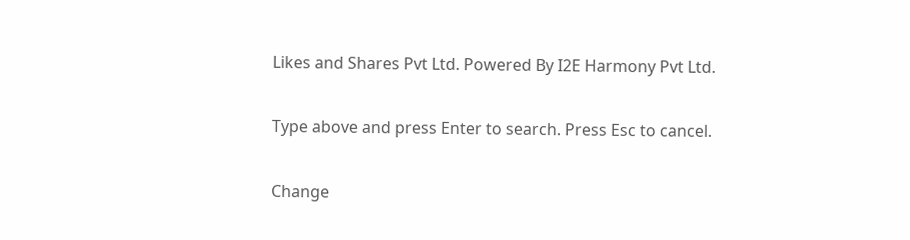Likes and Shares Pvt Ltd. Powered By I2E Harmony Pvt Ltd.

Type above and press Enter to search. Press Esc to cancel.

Change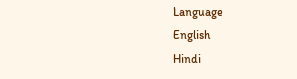Language
English
Hindi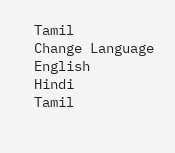Tamil
Change Language
English
Hindi
Tamil